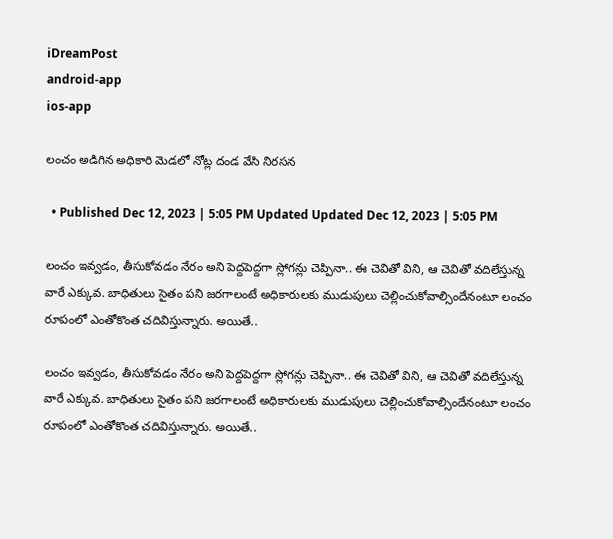iDreamPost
android-app
ios-app

లంచం అడిగిన అధికారి మెడలో నోట్ల దండ వేసి నిరసన

  • Published Dec 12, 2023 | 5:05 PM Updated Updated Dec 12, 2023 | 5:05 PM

లంచం ఇవ్వడం, తీసుకోవడం నేరం అని పెద్దపెద్దగా స్లోగన్లు చెప్పినా.. ఈ చెవితో విని, ఆ చెవితో వదిలేస్తున్న వారే ఎక్కువ. బాధితులు సైతం పని జరగాలంటే అధికారులకు ముడుపులు చెల్లించుకోవాల్సిందేనంటూ లంచం రూపంలో ఎంతోకొంత చదివిస్తున్నారు. అయితే..

లంచం ఇవ్వడం, తీసుకోవడం నేరం అని పెద్దపెద్దగా స్లోగన్లు చెప్పినా.. ఈ చెవితో విని, ఆ చెవితో వదిలేస్తున్న వారే ఎక్కువ. బాధితులు సైతం పని జరగాలంటే అధికారులకు ముడుపులు చెల్లించుకోవాల్సిందేనంటూ లంచం రూపంలో ఎంతోకొంత చదివిస్తున్నారు. అయితే..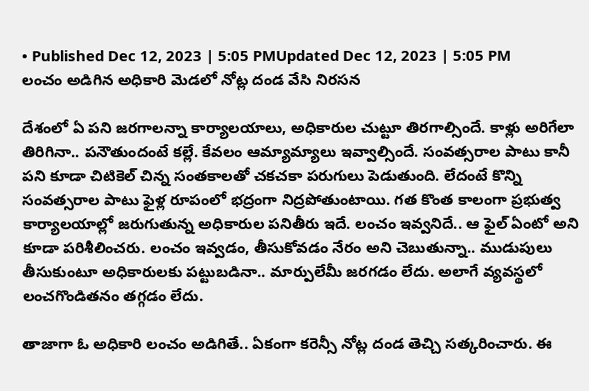• Published Dec 12, 2023 | 5:05 PMUpdated Dec 12, 2023 | 5:05 PM
లంచం అడిగిన అధికారి మెడలో నోట్ల దండ వేసి నిరసన

దేశంలో ఏ పని జరగాలన్నా కార్యాలయాలు, అధికారుల చుట్టూ తిరగాల్సిందే. కాళ్లు అరిగేలా తిరిగినా.. పనౌతుందంటే కల్లే. కేవలం ఆమ్యామ్యాలు ఇవ్వాల్సిందే. సంవత్సరాల పాటు కానీ పని కూడా చిటికెల్ చిన్న సంతకాలతో చకచకా పరుగులు పెడుతుంది. లేదంటే కొన్ని సంవత్సరాల పాటు ఫైళ్ల రూపంలో భద్రంగా నిద్రపోతుంటాయి. గత కొంత కాలంగా ప్రభుత్వ కార్యాలయాల్లో జరుగుతున్న అధికారుల పనితీరు ఇదే. లంచం ఇవ్వనిదే.. ఆ ఫైల్ ఏంటో అని కూడా పరిశీలించరు. లంచం ఇవ్వడం, తీసుకోవడం నేరం అని చెబుతున్నా.. ముడుపులు తీసుకుంటూ అధికారులకు పట్టుబడినా.. మార్పులేమీ జరగడం లేదు. అలాగే వ్యవస్థలో లంచగొండితనం తగ్గడం లేదు.

తాజాగా ఓ అధికారి లంచం అడిగితే.. ఏకంగా కరెన్సీ నోట్ల దండ తెచ్చి సత్కరించారు. ఈ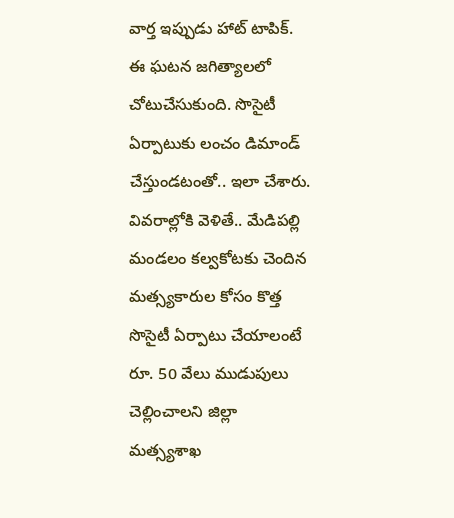వార్త ఇప్పుడు హాట్ టాపిక్. ఈ ఘటన జగిత్యాలలో చోటుచేసుకుంది. సొసైటీ ఏర్పాటుకు లంచం డిమాండ్ చేస్తుండటంతో.. ఇలా చేశారు. వివరాల్లోకి వెళితే.. మేడిపల్లి మండలం కల్వకోటకు చెందిన మత్స్యకారుల కోసం కొత్త సొసైటీ ఏర్పాటు చేయాలంటే రూ. 50 వేలు ముడుపులు చెల్లించాలని జిల్లా మత్స్యశాఖ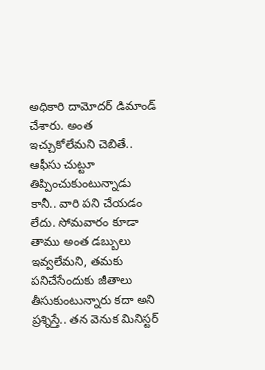అధికారి దామోదర్ డిమాండ్ చేశారు. అంత ఇచ్చుకోలేమని చెబితే.. ఆఫీసు చుట్టూ తిప్పించుకుంటున్నాడు కానీ.. వారి పని చేయడం లేదు. సోమవారం కూడా తాము అంత డబ్బులు ఇవ్వలేమని, తమకు పనిచేసేందుకు జీతాలు తీసుకుంటున్నారు కదా అని ప్రశ్నిస్తే.. తన వెనుక మినిస్టర్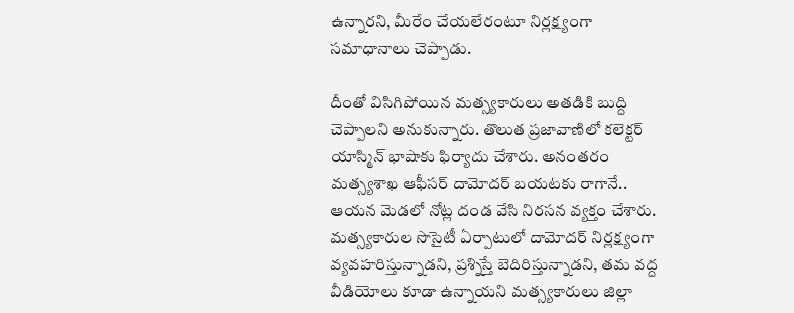ఉన్నారని, మీరేం చేయలేరంటూ నిర్లక్ష్యంగా సమాధానాలు చెప్పాడు.

దీంతో విసిగిపోయిన మత్స్యకారులు అతడికి బుద్ది చెప్పాలని అనుకున్నారు. తొలుత ప్రజావాణిలో కలెక్టర్ యాస్మిన్ భాషాకు ఫిర్యాదు చేశారు. అనంతరం మత్స్యశాఖ ఆఫీసర్ దామోదర్ బయటకు రాగానే.. ఆయన మెడలో నోట్ల దండ వేసి నిరసన వ్యక్తం చేశారు. మత్స్యకారుల సొసైటీ ఏర్పాటులో దామోదర్ నిర్లక్ష్యంగా వ్యవహరిస్తున్నాడని, ప్రశ్నిస్తే బెదిరిస్తున్నాడని, తమ వద్ద వీడియోలు కూడా ఉన్నాయని మత్స్యకారులు జిల్లా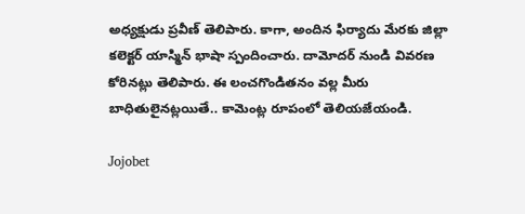అధ్యక్షుడు ప్రవీణ్ తెలిపారు. కాగా, అందిన ఫిర్యాదు మేరకు జిల్లా కలెక్టర్ యాస్మిన్ భాషా స్పందించారు. దామోదర్ నుండి వివరణ కోరినట్లు తెలిపారు. ఈ లంచగొండితనం వల్ల మీరు బాధితులైనట్లయితే.. కామెంట్ల రూపంలో తెలియజేయండి.

Jojobet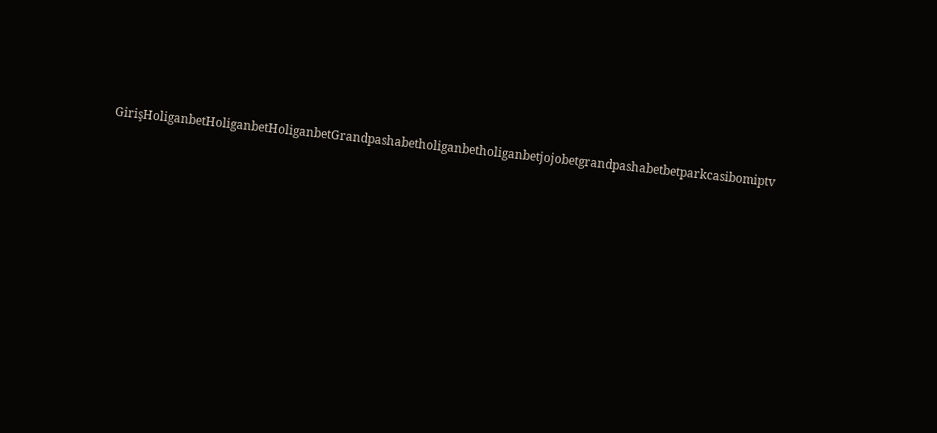GirişHoliganbetHoliganbetHoliganbetGrandpashabetholiganbetholiganbetjojobetgrandpashabetbetparkcasibomiptv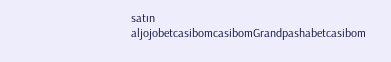satın aljojobetcasibomcasibomGrandpashabetcasibom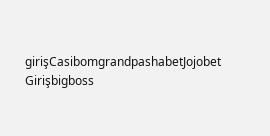girişCasibomgrandpashabetJojobet Girişbigboss